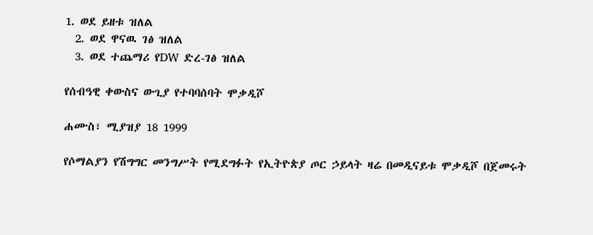1. ወደ ይዘቱ ዝለል
  2. ወደ ዋናዉ ገፅ ዝለል
  3. ወደ ተጨማሪ የDW ድረ-ገፅ ዝለል

የሰብዓዊ ቀውስና ውጊያ የተባባሰባት ሞቃዲሾ

ሐሙስ፣ ሚያዝያ 18 1999

የሶማልያን የሽግግር መንግሥት የሚደግፉት የኢትዮጵያ ጦር ኃይላት ዛሬ በመዲናይቱ ሞቃዲሾ በጀመሩት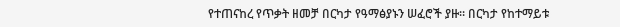የተጠናከረ የጥቃት ዘመቻ በርካታ የዓማፅያኑን ሠፈሮች ያዙ። በርካታ የከተማይቱ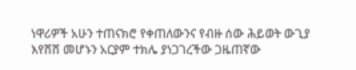ነዋሪዎች አሁን ተጠናክሮ የቀጠለውንና የብዙ ሰው ሕይወት ውጊያ እየሸሸ መሆኑን አርያም ተክሌ ያነጋገረችው ጋዜጠኛው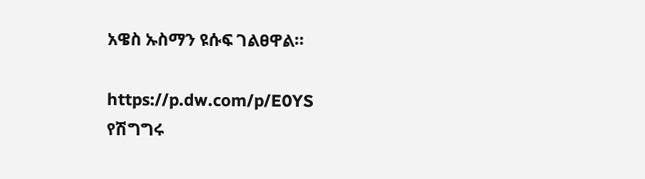አዌስ ኡስማን ዩሱፍ ገልፀዋል።

https://p.dw.com/p/E0YS
የሽግግሩ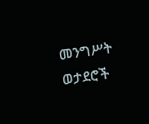መንግሥት ወታደሮች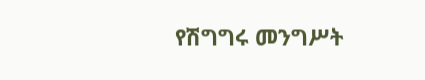የሽግግሩ መንግሥት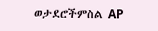ወታደሮችምስል AP